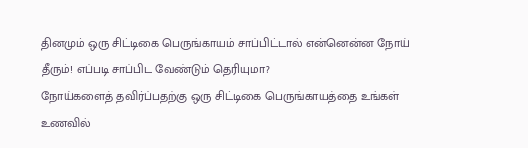தினமும் ஒரு சிட்டிகை பெருங்காயம் சாப்பிட்டால் என்னென்ன நோய் தீரும்! எப்படி சாப்பிட வேண்டும் தெரியுமா?
நோய்களைத் தவிர்ப்பதற்கு ஒரு சிட்டிகை பெருங்காயத்தை உங்கள் உணவில்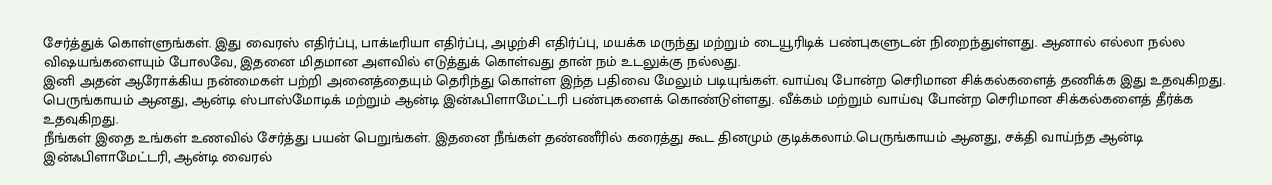சேர்த்துக் கொள்ளுங்கள். இது வைரஸ் எதிர்ப்பு, பாக்டீரியா எதிர்ப்பு, அழற்சி எதிர்ப்பு, மயக்க மருந்து மற்றும் டையூரிடிக் பண்புகளுடன் நிறைந்துள்ளது. ஆனால் எல்லா நல்ல விஷயங்களையும் போலவே, இதனை மிதமான அளவில் எடுத்துக் கொள்வது தான் நம் உடலுக்கு நல்லது.
இனி அதன் ஆரோக்கிய நன்மைகள் பற்றி அனைத்தையும் தெரிந்து கொள்ள இந்த பதிவை மேலும் படியுங்கள். வாய்வு போன்ற செரிமான சிக்கல்களைத் தணிக்க இது உதவுகிறது. பெருங்காயம் ஆனது, ஆன்டி ஸ்பாஸ்மோடிக் மற்றும் ஆன்டி இன்ஃபிளாமேட்டரி பண்புகளைக் கொண்டுள்ளது. வீக்கம் மற்றும் வாய்வு போன்ற செரிமான சிக்கல்களைத் தீர்க்க உதவுகிறது.
நீங்கள் இதை உங்கள் உணவில் சேர்த்து பயன் பெறுங்கள். இதனை நீங்கள் தண்ணீரில் கரைத்து கூட தினமும் குடிக்கலாம்.பெருங்காயம் ஆனது, சக்தி வாய்ந்த ஆன்டி இன்ஃபிளாமேட்டரி, ஆன்டி வைரல்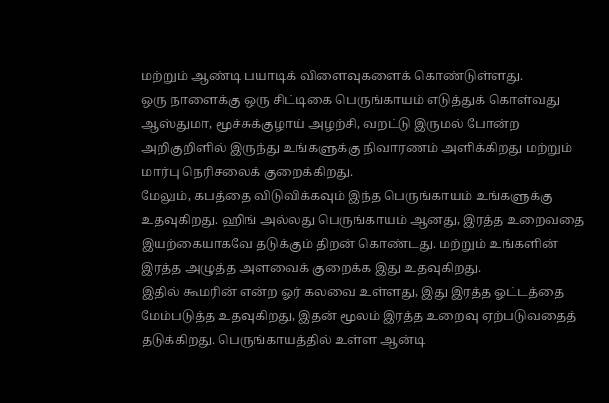மற்றும் ஆண்டி பயாடிக் விளைவுகளைக் கொண்டுள்ளது.
ஒரு நாளைக்கு ஒரு சிட்டிகை பெருங்காயம் எடுத்துக் கொள்வது ஆஸ்துமா, மூச்சுக்குழாய் அழற்சி, வறட்டு இருமல் போன்ற அறிகுறிளில் இருந்து உங்களுக்கு நிவாரணம் அளிக்கிறது மற்றும் மார்பு நெரிசலைக் குறைக்கிறது.
மேலும், கபத்தை விடுவிக்கவும் இந்த பெருங்காயம் உங்களுக்கு உதவுகிறது. ஹிங் அல்லது பெருங்காயம் ஆனது, இரத்த உறைவதை இயற்கையாகவே தடுக்கும் திறன் கொண்டது. மற்றும் உங்களின் இரத்த அழுத்த அளவைக் குறைக்க இது உதவுகிறது.
இதில் கூமரின் என்ற ஓர் கலவை உள்ளது, இது இரத்த ஓட்டத்தை மேம்படுத்த உதவுகிறது, இதன் மூலம் இரத்த உறைவு ஏற்படுவதைத் தடுக்கிறது. பெருங்காயத்தில் உள்ள ஆன்டி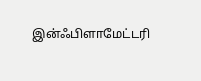இன்ஃபிளாமேட்டரி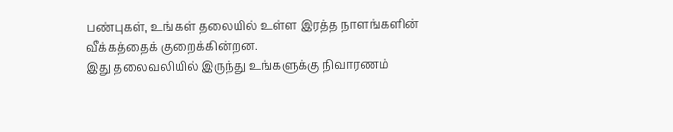பண்புகள், உங்கள் தலையில் உள்ள இரத்த நாளங்களின் வீக்கத்தைக் குறைக்கின்றன.
இது தலைவலியில் இருந்து உங்களுக்கு நிவாரணம்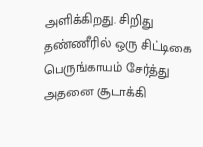அளிக்கிறது. சிறிது தண்ணீரில் ஒரு சிட்டிகை பெருங்காயம் சேர்த்து அதனை சூடாக்கி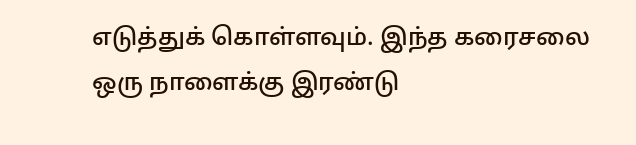எடுத்துக் கொள்ளவும். இந்த கரைசலை ஒரு நாளைக்கு இரண்டு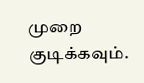முறை குடிக்கவும்.